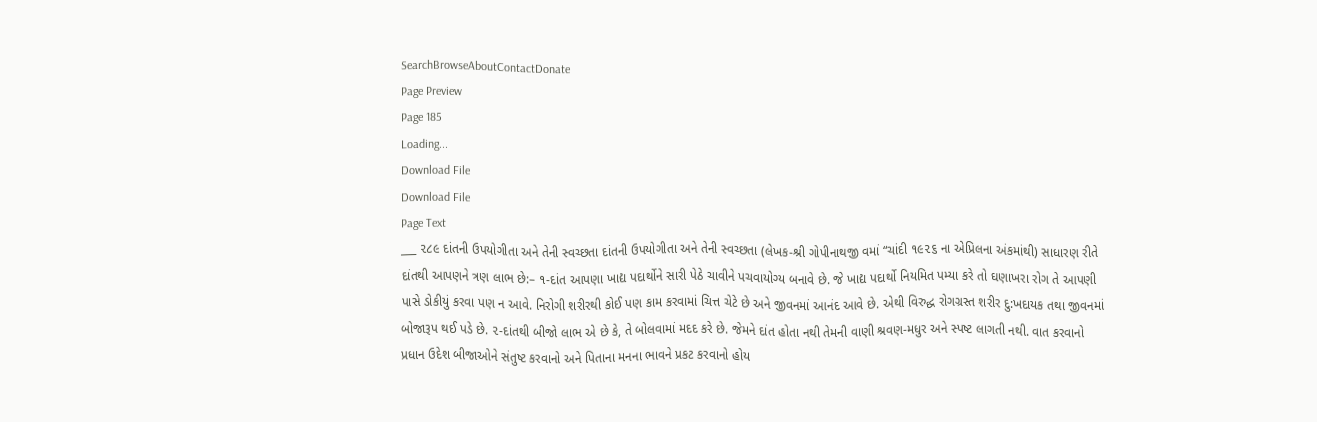SearchBrowseAboutContactDonate
Page Preview
Page 185
Loading...
Download File
Download File
Page Text
___ ૨૮૯ દાંતની ઉપયોગીતા અને તેની સ્વચ્છતા દાંતની ઉપયોગીતા અને તેની સ્વચ્છતા (લેખક-શ્રી ગોપીનાથજી વમાં “ચાંદી ૧૯૨૬ ના એપ્રિલના અંકમાંથી) સાધારણ રીતે દાંતથી આપણને ત્રણ લાભ છે:– ૧-દાંત આપણા ખાદ્ય પદાર્થોને સારી પેઠે ચાવીને પચવાયોગ્ય બનાવે છે. જે ખાદ્ય પદાર્થો નિયમિત પમ્યા કરે તો ઘણાખરા રોગ તે આપણી પાસે ડોકીયું કરવા પણ ન આવે. નિરોગી શરીરથી કોઈ પણ કામ કરવામાં ચિત્ત ચેટે છે અને જીવનમાં આનંદ આવે છે. એથી વિરુદ્ધ રોગગ્રસ્ત શરીર દુ:ખદાયક તથા જીવનમાં બોજારૂપ થઈ પડે છે. ૨-દાંતથી બીજો લાભ એ છે કે, તે બોલવામાં મદદ કરે છે. જેમને દાંત હોતા નથી તેમની વાણી શ્રવણ-મધુર અને સ્પષ્ટ લાગતી નથી. વાત કરવાનો પ્રધાન ઉદેશ બીજાઓને સંતુષ્ટ કરવાનો અને પિતાના મનના ભાવને પ્રકટ કરવાનો હોય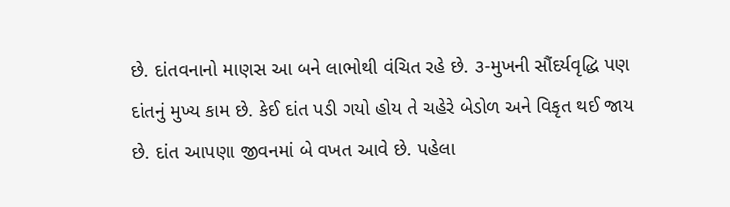છે. દાંતવનાનો માણસ આ બને લાભોથી વંચિત રહે છે. ૩-મુખની સૌંદર્યવૃદ્ધિ પણ દાંતનું મુખ્ય કામ છે. કેઈ દાંત પડી ગયો હોય તે ચહેરે બેડોળ અને વિકૃત થઈ જાય છે. દાંત આપણા જીવનમાં બે વખત આવે છે. પહેલા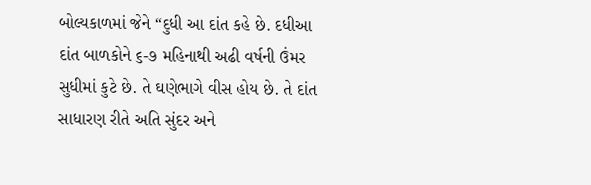બોલ્યકાળમાં જેને “દુધી આ દાંત કહે છે. દધીઆ દાંત બાળકોને ૬-૭ મહિનાથી અઢી વર્ષની ઉંમર સુધીમાં કુટે છે. તે ઘણેભાગે વીસ હોય છે. તે દાંત સાધારણ રીતે અતિ સુંદર અને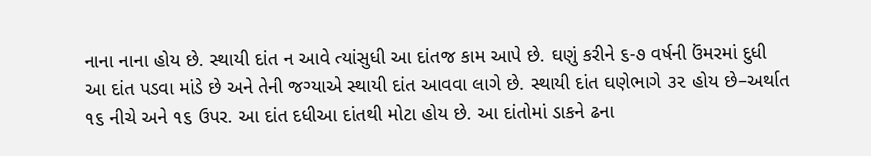નાના નાના હોય છે. સ્થાયી દાંત ન આવે ત્યાંસુધી આ દાંતજ કામ આપે છે. ઘણું કરીને ૬-૭ વર્ષની ઉંમરમાં દુધી આ દાંત પડવા માંડે છે અને તેની જગ્યાએ સ્થાયી દાંત આવવા લાગે છે. સ્થાયી દાંત ઘણેભાગે ૩૨ હોય છે–અર્થાત ૧૬ નીચે અને ૧૬ ઉપર. આ દાંત દધીઆ દાંતથી મોટા હોય છે. આ દાંતોમાં ડાકને ઢના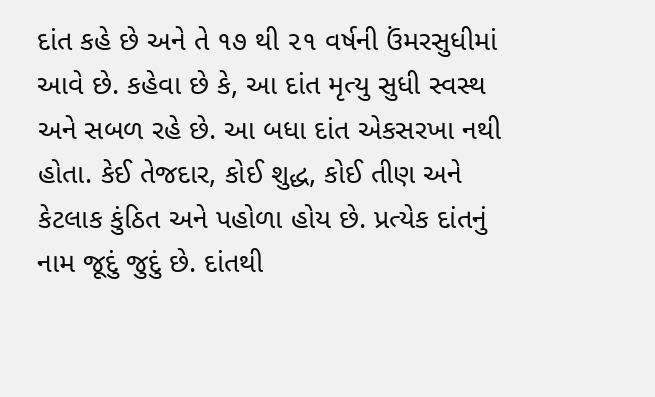દાંત કહે છે અને તે ૧૭ થી ૨૧ વર્ષની ઉંમરસુધીમાં આવે છે. કહેવા છે કે, આ દાંત મૃત્યુ સુધી સ્વસ્થ અને સબળ રહે છે. આ બધા દાંત એકસરખા નથી હોતા. કેઈ તેજદાર, કોઈ શુદ્ધ, કોઈ તીણ અને કેટલાક કુંઠિત અને પહોળા હોય છે. પ્રત્યેક દાંતનું નામ જૂદું જુદું છે. દાંતથી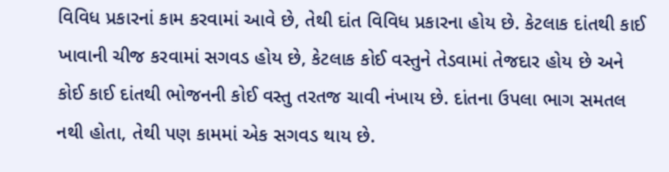વિવિધ પ્રકારનાં કામ કરવામાં આવે છે, તેથી દાંત વિવિધ પ્રકારના હોય છે. કેટલાક દાંતથી કાઈ ખાવાની ચીજ કરવામાં સગવડ હોય છે, કેટલાક કોઈ વસ્તુને તેડવામાં તેજદાર હોય છે અને કોઈ કાઈ દાંતથી ભોજનની કોઈ વસ્તુ તરતજ ચાવી નંખાય છે. દાંતના ઉપલા ભાગ સમતલ નથી હોતા, તેથી પણ કામમાં એક સગવડ થાય છે.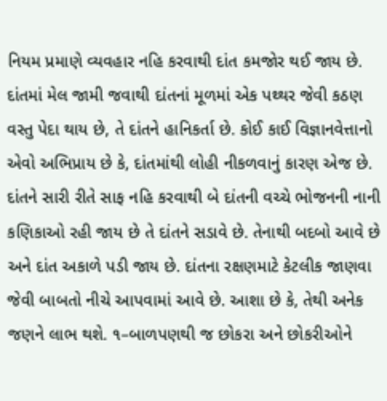નિયમ પ્રમાણે વ્યવહાર નહિ કરવાથી દાંત કમજોર થઈ જાય છે. દાંતમાં મેલ જામી જવાથી દાંતનાં મૂળમાં એક પથ્થર જેવી કઠણ વસ્તુ પેદા થાય છે, તે દાંતને હાનિકર્તા છે. કોઈ કાઈ વિજ્ઞાનવેત્તાનો એવો અભિપ્રાય છે કે, દાંતમાંથી લોહી નીકળવાનું કારણ એજ છે. દાંતને સારી રીતે સાફ નહિ કરવાથી બે દાંતની વચ્ચે ભોજનની નાની કણિકાઓ રહી જાય છે તે દાંતને સડાવે છે. તેનાથી બદબો આવે છે અને દાંત અકાળે પડી જાય છે. દાંતના રક્ષણમાટે કેટલીક જાણવા જેવી બાબતો નીચે આપવામાં આવે છે. આશા છે કે, તેથી અનેક જણને લાભ થશે. ૧–બાળપણથી જ છોકરા અને છોકરીઓને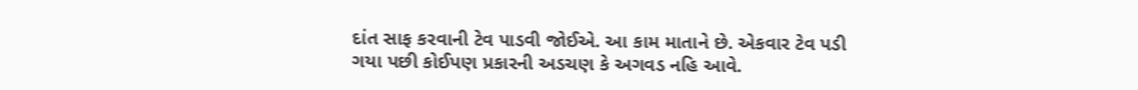દાંત સાફ કરવાની ટેવ પાડવી જોઈએ. આ કામ માતાને છે. એકવાર ટેવ પડી ગયા પછી કોઈપણ પ્રકારની અડચણ કે અગવડ નહિ આવે.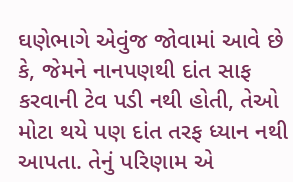ઘણેભાગે એવુંજ જોવામાં આવે છે કે, જેમને નાનપણથી દાંત સાફ કરવાની ટેવ પડી નથી હોતી, તેઓ મોટા થયે પણ દાંત તરફ ધ્યાન નથી આપતા. તેનું પરિણામ એ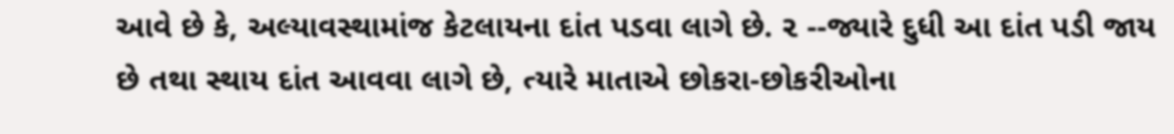આવે છે કે, અલ્યાવસ્થામાંજ કેટલાયના દાંત પડવા લાગે છે. ૨ --જ્યારે દુધી આ દાંત પડી જાય છે તથા સ્થાય દાંત આવવા લાગે છે, ત્યારે માતાએ છોકરા-છોકરીઓના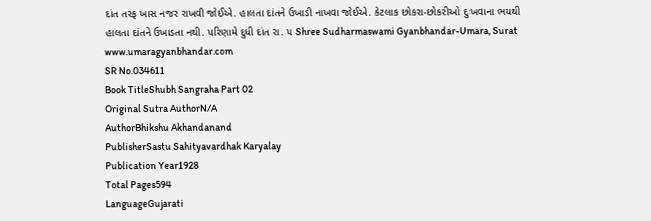દાંત તરફ ખાસ નજર રાખવી જોઈએ. હાલતા દાંતને ઉખાડી નાખવા જોઈએ. કેટલાક છોકરા-છોકરીઓ દુઃખવાના ભયથી હાલતા દાંતને ઉખાડતા નથી. પરિણામે દુધી દાંત રા. ૫ Shree Sudharmaswami Gyanbhandar-Umara, Surat www.umaragyanbhandar.com
SR No.034611
Book TitleShubh Sangraha Part 02
Original Sutra AuthorN/A
AuthorBhikshu Akhandanand
PublisherSastu Sahityavardhak Karyalay
Publication Year1928
Total Pages594
LanguageGujarati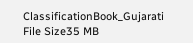ClassificationBook_Gujarati
File Size35 MB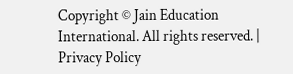Copyright © Jain Education International. All rights reserved. | Privacy Policy